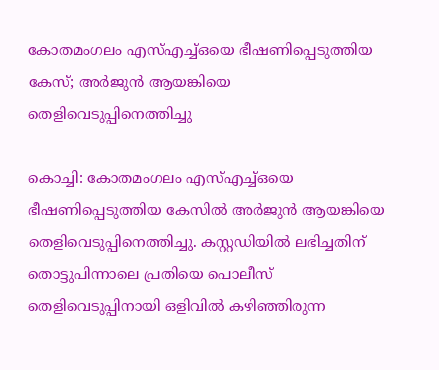കോതമംഗലം എസ്എച്ച്ഒയെ ഭീഷണിപ്പെടുത്തിയ കേസ്; അര്‍ജുന്‍ ആയങ്കിയെ തെളിവെടുപ്പിനെത്തിച്ചു

കൊച്ചി: കോതമംഗലം എസ്എച്ച്ഒയെ ഭീഷണിപ്പെടുത്തിയ കേസില്‍ അര്‍ജുന്‍ ആയങ്കിയെ തെളിവെടുപ്പിനെത്തിച്ചു. കസ്റ്റഡിയില്‍ ലഭിച്ചതിന് തൊട്ടുപിന്നാലെ പ്രതിയെ പൊലീസ് തെളിവെടുപ്പിനായി ഒളിവില്‍ കഴിഞ്ഞിരുന്ന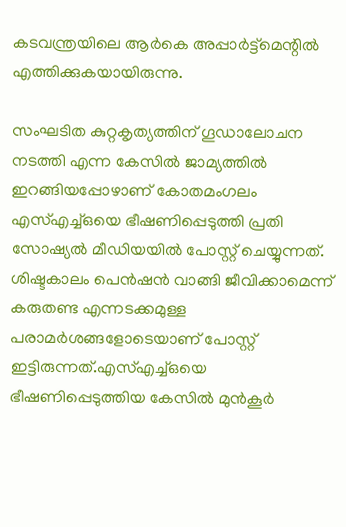കടവന്ത്രയിലെ ആര്‍കെ അപ്പാര്‍ട്ട്‌മെന്റില്‍ എത്തിക്കുകയായിരുന്നു.

സംഘടിത കുറ്റകൃത്യത്തിന് ഗൂഡാലോചന നടത്തി എന്ന കേസില്‍ ജാമ്യത്തില്‍ ഇറങ്ങിയപ്പോഴാണ് കോതമംഗലം എസ്എച്ച്ഒയെ ഭീഷണിപ്പെടുത്തി പ്രതി സോഷ്യല്‍ മീഡിയയില്‍ പോസ്റ്റ് ചെയ്യുന്നത്. ശിഷ്ടകാലം പെന്‍ഷന്‍ വാങ്ങി ജീവിക്കാമെന്ന് കരുതണ്ട എന്നടക്കമുള്ള പരാമര്‍ശങ്ങളോടെയാണ് പോസ്റ്റ് ഇട്ടിരുന്നത്.എസ്എച്ച്ഒയെ ഭീഷണിപ്പെടുത്തിയ കേസില്‍ മുന്‍കൂര്‍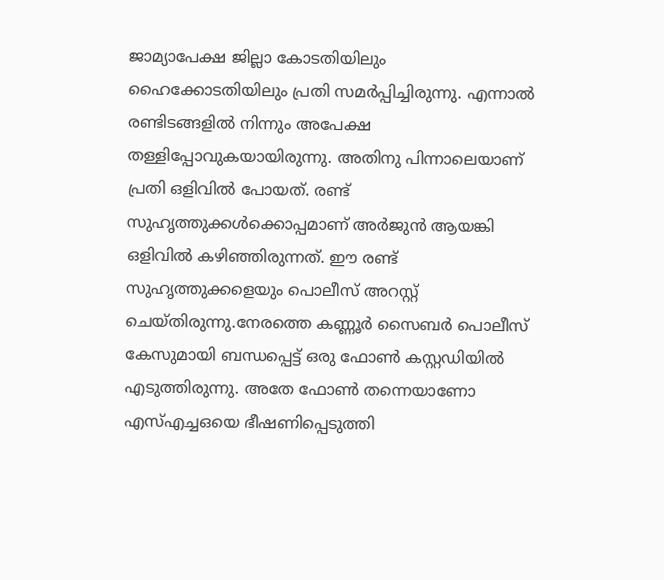ജാമ്യാപേക്ഷ ജില്ലാ കോടതിയിലും ഹൈക്കോടതിയിലും പ്രതി സമര്‍പ്പിച്ചിരുന്നു. എന്നാല്‍ രണ്ടിടങ്ങളില്‍ നിന്നും അപേക്ഷ തള്ളിപ്പോവുകയായിരുന്നു. അതിനു പിന്നാലെയാണ് പ്രതി ഒളിവില്‍ പോയത്. രണ്ട് സുഹൃത്തുക്കള്‍ക്കൊപ്പമാണ് അര്‍ജുന്‍ ആയങ്കി ഒളിവില്‍ കഴിഞ്ഞിരുന്നത്. ഈ രണ്ട് സുഹൃത്തുക്കളെയും പൊലീസ് അറസ്റ്റ് ചെയ്തിരുന്നു.നേരത്തെ കണ്ണൂര്‍ സൈബര്‍ പൊലീസ് കേസുമായി ബന്ധപ്പെട്ട് ഒരു ഫോണ്‍ കസ്റ്റഡിയില്‍ എടുത്തിരുന്നു. അതേ ഫോണ്‍ തന്നെയാണോ എസ്എച്ചഒയെ ഭീഷണിപ്പെടുത്തി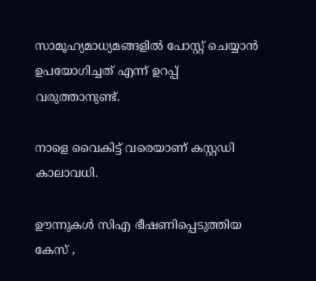സാമൂഹ്യമാധ്യമങ്ങളില്‍ പോസ്റ്റ് ചെയ്യാന്‍ ഉപയോഗിച്ചത് എന്ന് ഉറപ്പ് വരുത്താനുണ്ട്.

നാളെ വൈകിട്ട് വരെയാണ് കസ്റ്റഡി കാലാവധി.

ഊന്നുകള്‍ സിഎ ഭീഷണിപ്പെടുത്തിയ കേസ് ,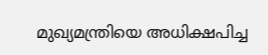മുഖ്യമന്ത്രിയെ അധിക്ഷപിച്ച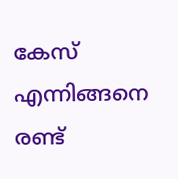കേസ് എന്നിങ്ങനെ രണ്ട്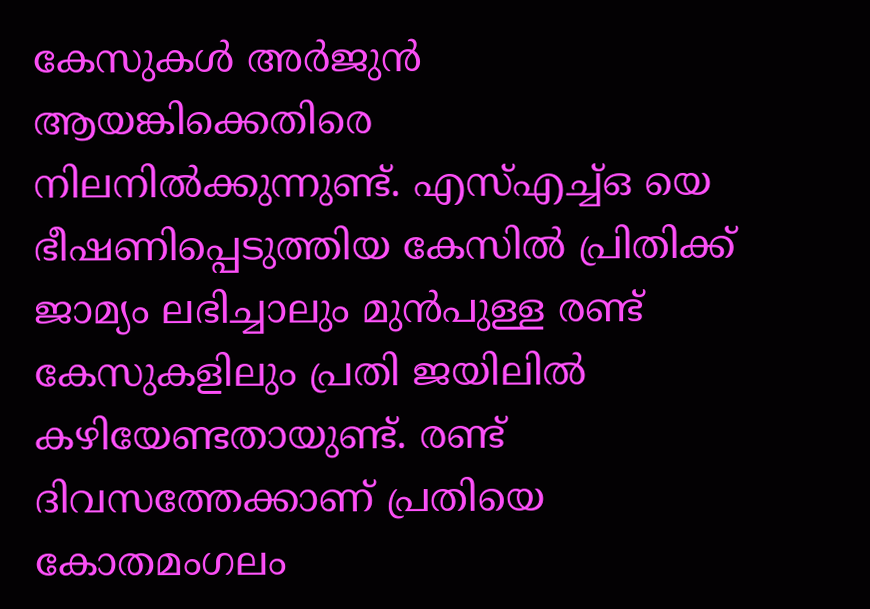കേസുകള്‍ അർജുൻ ആയങ്കിക്കെതിരെ നിലനില്‍ക്കുന്നുണ്ട്. എസ്എച്ച്ഒ യെ ഭീഷണിപ്പെടുത്തിയ കേസില്‍ പ്രിതിക്ക് ജാമ്യം ലഭിച്ചാലും മുന്‍പുള്ള രണ്ട് കേസുകളിലും പ്രതി ജയിലില്‍ കഴിയേണ്ടതായുണ്ട്. രണ്ട് ദിവസത്തേക്കാണ് പ്രതിയെ കോതമംഗലം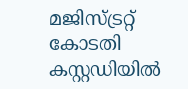മജിസ്ട്രറ്റ് കോടതി കസ്റ്റഡിയില്‍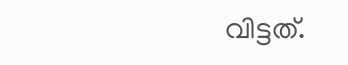വിട്ടത്.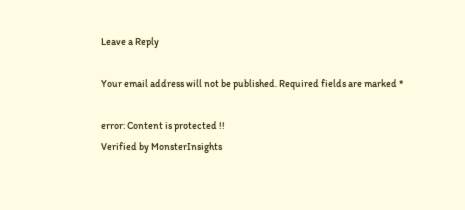Leave a Reply

Your email address will not be published. Required fields are marked *

error: Content is protected !!
Verified by MonsterInsights